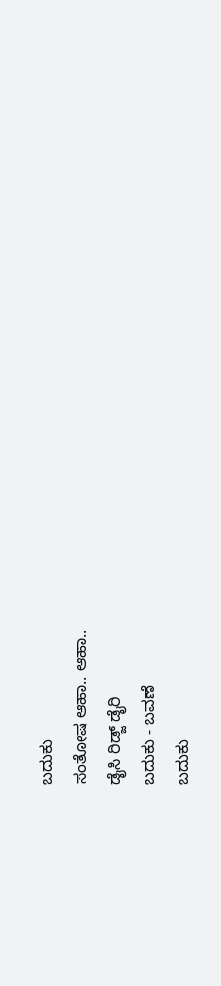ಬದುಕು
ಸಂತೋಷ ಆಹಾ.. ಆಹಾ..
ಡೈಸಿ ರಿಡ್ಜ್ ಡೈರಿ
ಬದುಕು - ಬವಣೆ
ಬದುಕು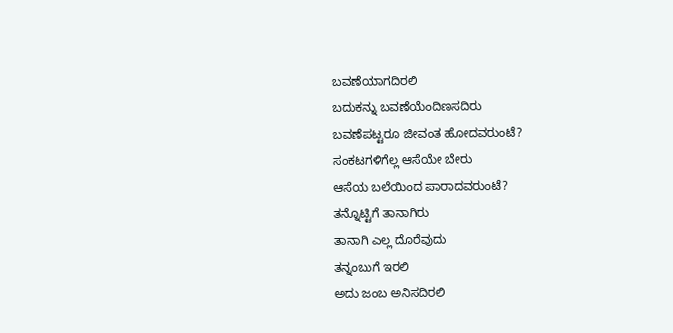ಬವಣೆಯಾಗದಿರಲಿ
ಬದುಕನ್ನು ಬವಣೆಯೆಂದಿಣಸದಿರು
ಬವಣೆಪಟ್ಟರೂ ಜೀವಂತ ಹೋದವರುಂಟೆ?
ಸಂಕಟಗಳಿಗೆಲ್ಲ ಆಸೆಯೇ ಬೇರು
ಆಸೆಯ ಬಲೆಯಿಂದ ಪಾರಾದವರುಂಟೆ?
ತನ್ನೊಟ್ಟಿಗೆ ತಾನಾಗಿರು
ತಾನಾಗಿ ಎಲ್ಲ ದೊರೆವುದು
ತನ್ನಂಬುಗೆ ಇರಲಿ
ಅದು ಜಂಬ ಅನಿಸದಿರಲಿ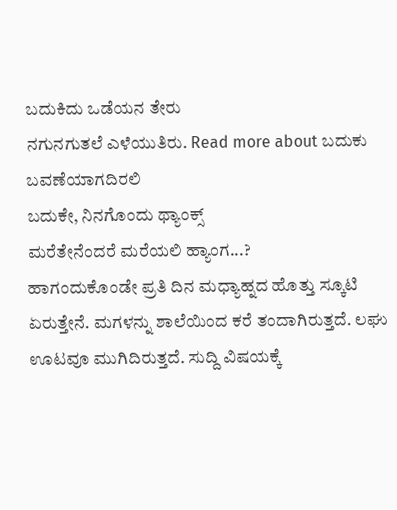ಬದುಕಿದು ಒಡೆಯನ ತೇರು
ನಗುನಗುತಲೆ ಎಳೆಯುತಿರು. Read more about ಬದುಕು ಬವಣೆಯಾಗದಿರಲಿ
ಬದುಕೇ, ನಿನಗೊಂದು ಥ್ಯಾಂಕ್ಸ್
ಮರೆತೇನೆಂದರೆ ಮರೆಯಲಿ ಹ್ಯಾಂಗ...?
ಹಾಗಂದುಕೊಂಡೇ ಪ್ರತಿ ದಿನ ಮಧ್ಯಾಹ್ನದ ಹೊತ್ತು ಸ್ಕೂಟಿ ಏರುತ್ತೇನೆ. ಮಗಳನ್ನು ಶಾಲೆಯಿಂದ ಕರೆ ತಂದಾಗಿರುತ್ತದೆ. ಲಘು ಊಟವೂ ಮುಗಿದಿರುತ್ತದೆ. ಸುದ್ದಿ ವಿಷಯಕ್ಕೆ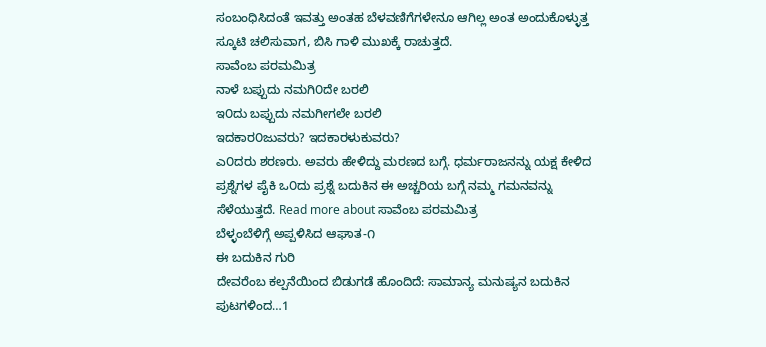ಸಂಬಂಧಿಸಿದಂತೆ ಇವತ್ತು ಅಂತಹ ಬೆಳವಣಿಗೆಗಳೇನೂ ಆಗಿಲ್ಲ ಅಂತ ಅಂದುಕೊಳ್ಳುತ್ತ ಸ್ಕೂಟಿ ಚಲಿಸುವಾಗ, ಬಿಸಿ ಗಾಳಿ ಮುಖಕ್ಕೆ ರಾಚುತ್ತದೆ.
ಸಾವೆಂಬ ಪರಮಮಿತ್ರ
ನಾಳೆ ಬಪ್ಪುದು ನಮಗಿ೦ದೇ ಬರಲಿ
ಇ೦ದು ಬಪ್ಪುದು ನಮಗೀಗಲೇ ಬರಲಿ
ಇದಕಾರ೦ಜುವರು? ಇದಕಾರಳುಕುವರು?
ಎ೦ದರು ಶರಣರು. ಅವರು ಹೇಳಿದ್ದು ಮರಣದ ಬಗ್ಗೆ. ಧರ್ಮರಾಜನನ್ನು ಯಕ್ಷ ಕೇಳಿದ ಪ್ರಶ್ನೆಗಳ ಪೈಕಿ ಒ೦ದು ಪ್ರಶ್ನೆ ಬದುಕಿನ ಈ ಅಚ್ಚರಿಯ ಬಗ್ಗೆ ನಮ್ಮ ಗಮನವನ್ನು ಸೆಳೆಯುತ್ತದೆ. Read more about ಸಾವೆಂಬ ಪರಮಮಿತ್ರ
ಬೆಳ್ಳಂಬೆಳಿಗ್ಗೆ ಅಪ್ಪಳಿಸಿದ ಆಘಾತ-೧
ಈ ಬದುಕಿನ ಗುರಿ
ದೇವರೆಂಬ ಕಲ್ಪನೆಯಿಂದ ಬಿಡುಗಡೆ ಹೊಂದಿದೆ: ಸಾಮಾನ್ಯ ಮನುಷ್ಯನ ಬದುಕಿನ ಪುಟಗಳಿಂದ…1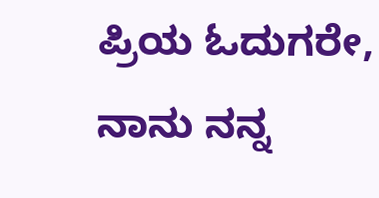ಪ್ರಿಯ ಓದುಗರೇ,
ನಾನು ನನ್ನ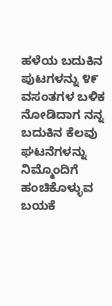ಹಳೆಯ ಬದುಕಿನ ಪುಟಗಳನ್ನು ೪೯ ವಸಂತಗಳ ಬಳಿಕ ನೋಡಿದಾಗ ನನ್ನ ಬದುಕಿನ ಕೆಲವು ಘಟನೆಗಳನ್ನು ನಿಮ್ಮೊಂದಿಗೆ ಹಂಚಿಕೊಳ್ಳುವ ಬಯಕೆ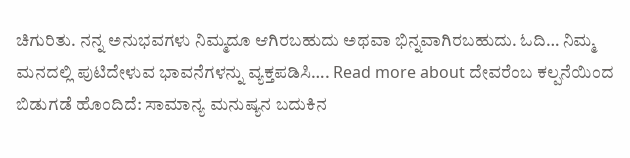ಚಿಗುರಿತು. ನನ್ನ ಅನುಭವಗಳು ನಿಮ್ಮದೂ ಆಗಿರಬಹುದು ಅಥವಾ ಭಿನ್ನವಾಗಿರಬಹುದು. ಓದಿ… ನಿಮ್ಮ ಮನದಲ್ಲಿ ಪುಟಿದೇಳುವ ಭಾವನೆಗಳನ್ನು ವ್ಯಕ್ತಪಡಿಸಿ…. Read more about ದೇವರೆಂಬ ಕಲ್ಪನೆಯಿಂದ ಬಿಡುಗಡೆ ಹೊಂದಿದೆ: ಸಾಮಾನ್ಯ ಮನುಷ್ಯನ ಬದುಕಿನ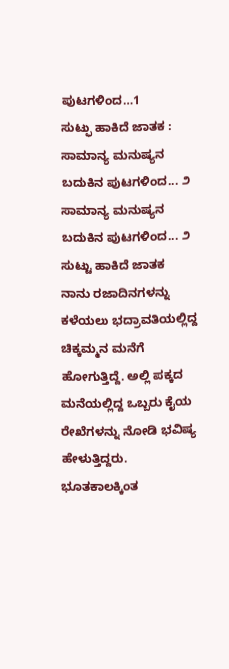ಪುಟಗಳಿಂದ…1
ಸುಟ್ಫು ಹಾಕಿದೆ ಜಾತಕ : ಸಾಮಾನ್ಯ ಮನುಷ್ಯನ ಬದುಕಿನ ಪುಟಗಳಿಂದ... ೨
ಸಾಮಾನ್ಯ ಮನುಷ್ಯನ ಬದುಕಿನ ಪುಟಗಳಿಂದ... ೨
ಸುಟ್ಟು ಹಾಕಿದೆ ಜಾತಕ
ನಾನು ರಜಾದಿನಗಳನ್ನು ಕಳೆಯಲು ಭದ್ರಾವತಿಯಲ್ಲಿದ್ದ ಚಿಕ್ಕಮ್ಮನ ಮನೆಗೆ ಹೋಗುತ್ತಿದ್ದೆ. ಅಲ್ಲಿ ಪಕ್ಕದ ಮನೆಯಲ್ಲಿದ್ದ ಒಬ್ಬರು ಕೈಯ ರೇಖೆಗಳನ್ನು ನೋಡಿ ಭವಿಷ್ಯ ಹೇಳುತ್ತಿದ್ದರು. ಭೂತಕಾಲಕ್ಕಿಂತ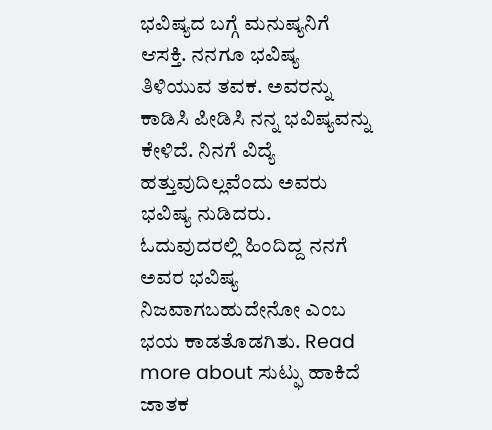ಭವಿಷ್ಯದ ಬಗ್ಗೆ ಮನುಷ್ಯನಿಗೆ ಆಸಕ್ತಿ. ನನಗೂ ಭವಿಷ್ಯ ತಿಳಿಯುವ ತವಕ. ಅವರನ್ನು ಕಾಡಿಸಿ ಪೀಡಿಸಿ ನನ್ನ ಭವಿಷ್ಯವನ್ನು ಕೇಳಿದೆ. ನಿನಗೆ ವಿದ್ಯೆ ಹತ್ತುವುದಿಲ್ಲವೆಂದು ಅವರು ಭವಿಷ್ಯ ನುಡಿದರು. ಓದುವುದರಲ್ಲಿ ಹಿಂದಿದ್ದ ನನಗೆ ಅವರ ಭವಿಷ್ಯ ನಿಜವಾಗಬಹುದೇನೋ ಎಂಬ ಭಯ ಕಾಡತೊಡಗಿತು. Read more about ಸುಟ್ಫು ಹಾಕಿದೆ ಜಾತಕ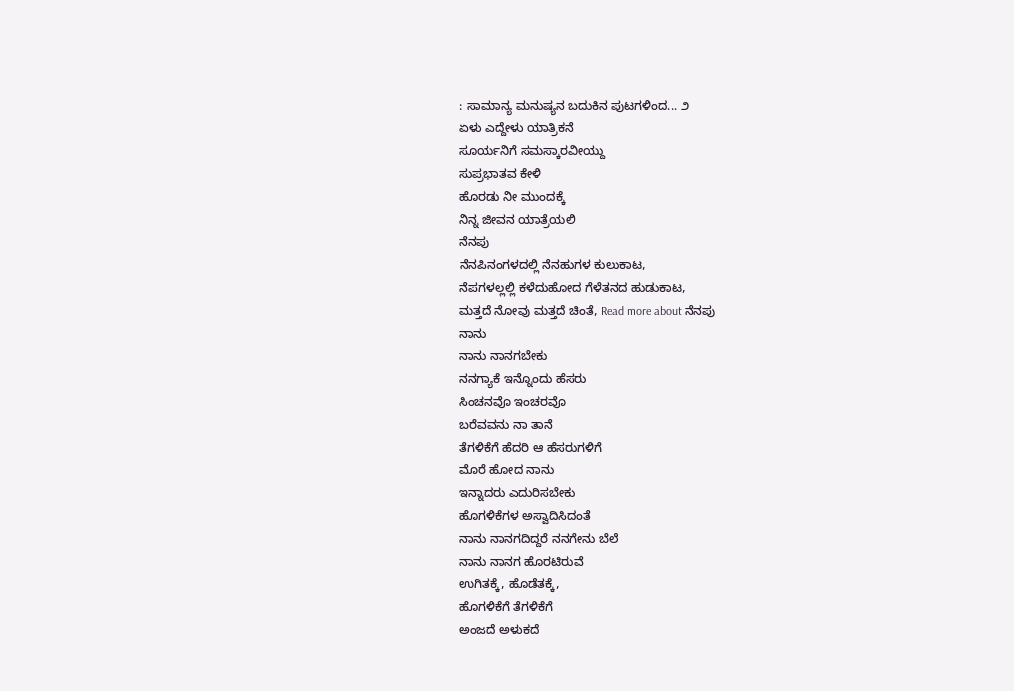: ಸಾಮಾನ್ಯ ಮನುಷ್ಯನ ಬದುಕಿನ ಪುಟಗಳಿಂದ... ೨
ಏಳು ಎದ್ದೇಳು ಯಾತ್ರಿಕನೆ
ಸೂರ್ಯನಿಗೆ ಸಮಸ್ಕಾರವೀಯ್ದು
ಸುಪ್ರಭಾತವ ಕೇಳಿ
ಹೊರಡು ನೀ ಮುಂದಕ್ಕೆ
ನಿನ್ನ ಜೀವನ ಯಾತ್ರೆಯಲಿ
ನೆನಪು
ನೆನಪಿನಂಗಳದಲ್ಲಿ ನೆನಹುಗಳ ಕುಲುಕಾಟ,
ನೆಪಗಳಲ್ಲಲ್ಲಿ ಕಳೆದುಹೋದ ಗೆಳೆತನದ ಹುಡುಕಾಟ,
ಮತ್ತದೆ ನೋವು ಮತ್ತದೆ ಚಿಂತೆ, Read more about ನೆನಪು
ನಾನು
ನಾನು ನಾನಗಬೇಕು
ನನಗ್ಯಾಕೆ ಇನ್ನೊಂದು ಹೆಸರು
ಸಿಂಚನವೊ ಇಂಚರವೊ
ಬರೆವವನು ನಾ ತಾನೆ
ತೆಗಳಿಕೆಗೆ ಹೆದರಿ ಆ ಹೆಸರುಗಳಿಗೆ
ಮೊರೆ ಹೋದ ನಾನು
ಇನ್ನಾದರು ಎದುರಿಸಬೇಕು
ಹೊಗಳಿಕೆಗಳ ಅಸ್ವಾದಿಸಿದಂತೆ
ನಾನು ನಾನಗದಿದ್ದರೆ ನನಗೇನು ಬೆಲೆ
ನಾನು ನಾನಗ ಹೊರಟಿರುವೆ
ಉಗಿತಕ್ಕೆ, ಹೊಡೆತಕ್ಕೆ,
ಹೊಗಳಿಕೆಗೆ ತೆಗಳಿಕೆಗೆ
ಅಂಜದೆ ಅಳುಕದೆ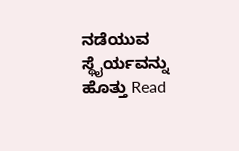ನಡೆಯುವ ಸ್ಥೈರ್ಯವನ್ನು ಹೊತ್ತು Read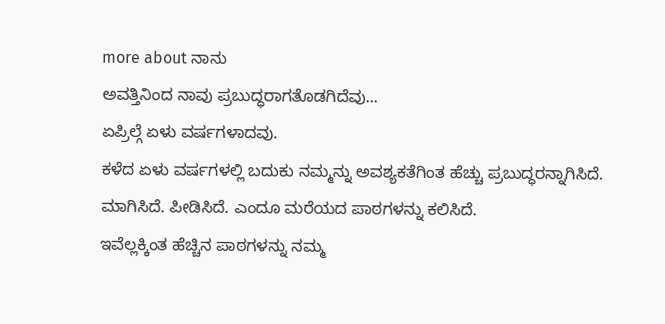more about ನಾನು
ಅವತ್ತಿನಿಂದ ನಾವು ಪ್ರಬುದ್ಧರಾಗತೊಡಗಿದೆವು...
ಏಪ್ರಿಲ್ಗೆ ಏಳು ವರ್ಷಗಳಾದವು.
ಕಳೆದ ಏಳು ವರ್ಷಗಳಲ್ಲಿ ಬದುಕು ನಮ್ಮನ್ನು ಅವಶ್ಯಕತೆಗಿಂತ ಹೆಚ್ಚು ಪ್ರಬುದ್ಧರನ್ನಾಗಿಸಿದೆ. ಮಾಗಿಸಿದೆ. ಪೀಡಿಸಿದೆ. ಎಂದೂ ಮರೆಯದ ಪಾಠಗಳನ್ನು ಕಲಿಸಿದೆ.
ಇವೆಲ್ಲಕ್ಕಿಂತ ಹೆಚ್ಚಿನ ಪಾಠಗಳನ್ನು ನಮ್ಮ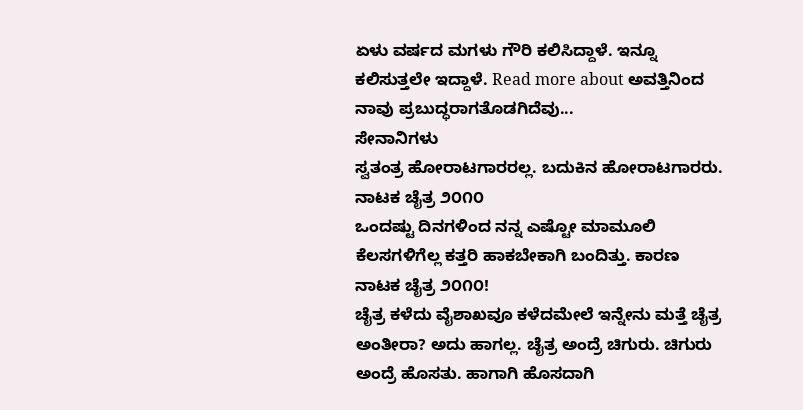ಏಳು ವರ್ಷದ ಮಗಳು ಗೌರಿ ಕಲಿಸಿದ್ದಾಳೆ. ಇನ್ನೂ ಕಲಿಸುತ್ತಲೇ ಇದ್ದಾಳೆ. Read more about ಅವತ್ತಿನಿಂದ ನಾವು ಪ್ರಬುದ್ಧರಾಗತೊಡಗಿದೆವು...
ಸೇನಾನಿಗಳು
ಸ್ವತಂತ್ರ ಹೋರಾಟಗಾರರಲ್ಲ. ಬದುಕಿನ ಹೋರಾಟಗಾರರು.
ನಾಟಕ ಚೈತ್ರ ೨೦೧೦
ಒಂದಷ್ಟು ದಿನಗಳಿಂದ ನನ್ನ ಎಷ್ಟೋ ಮಾಮೂಲಿ ಕೆಲಸಗಳಿಗೆಲ್ಲ ಕತ್ತರಿ ಹಾಕಬೇಕಾಗಿ ಬಂದಿತ್ತು. ಕಾರಣ ನಾಟಕ ಚೈತ್ರ ೨೦೧೦!
ಚೈತ್ರ ಕಳೆದು ವೈಶಾಖವೂ ಕಳೆದಮೇಲೆ ಇನ್ನೇನು ಮತ್ತೆ ಚೈತ್ರ ಅಂತೀರಾ? ಅದು ಹಾಗಲ್ಲ. ಚೈತ್ರ ಅಂದ್ರೆ ಚಿಗುರು. ಚಿಗುರು ಅಂದ್ರೆ ಹೊಸತು. ಹಾಗಾಗಿ ಹೊಸದಾಗಿ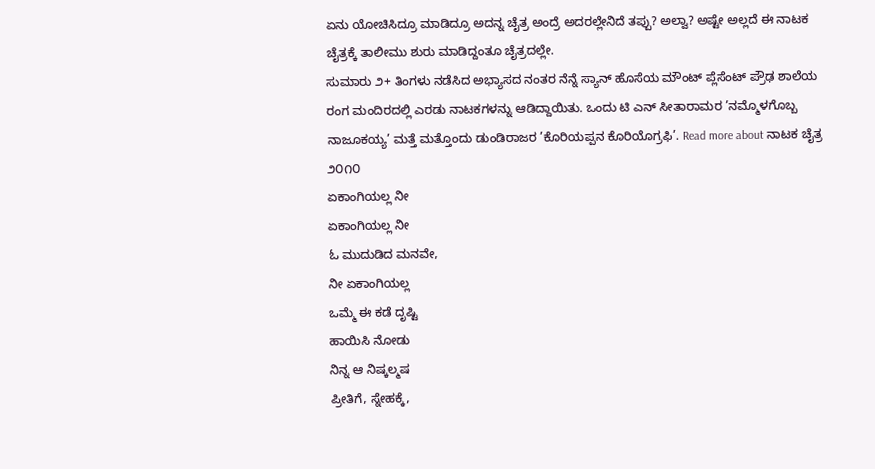ಏನು ಯೋಚಿಸಿದ್ರೂ ಮಾಡಿದ್ರೂ ಅದನ್ನ ಚೈತ್ರ ಅಂದ್ರೆ ಅದರಲ್ಲೇನಿದೆ ತಪ್ಪು? ಅಲ್ವಾ? ಅಷ್ಟೇ ಅಲ್ಲದೆ ಈ ನಾಟಕ ಚೈತ್ರಕ್ಕೆ ತಾಲೀಮು ಶುರು ಮಾಡಿದ್ದಂತೂ ಚೈತ್ರದಲ್ಲೇ.
ಸುಮಾರು ೨+ ತಿಂಗಳು ನಡೆಸಿದ ಅಭ್ಯಾಸದ ನಂತರ ನೆನ್ನೆ ಸ್ಯಾನ್ ಹೊಸೆಯ ಮೌಂಟ್ ಪ್ಲೆಸೆಂಟ್ ಪ್ರೌಢ ಶಾಲೆಯ ರಂಗ ಮಂದಿರದಲ್ಲಿ ಎರಡು ನಾಟಕಗಳನ್ನು ಆಡಿದ್ದಾಯಿತು. ಒಂದು ಟಿ ಎನ್ ಸೀತಾರಾಮರ ’ನಮ್ಮೊಳಗೊಬ್ಬ ನಾಜೂಕಯ್ಯ’ ಮತ್ತೆ ಮತ್ತೊಂದು ಡುಂಡಿರಾಜರ ’ಕೊರಿಯಪ್ಪನ ಕೊರಿಯೊಗ್ರಫಿ’. Read more about ನಾಟಕ ಚೈತ್ರ ೨೦೧೦
ಏಕಾಂಗಿಯಲ್ಲ ನೀ
ಏಕಾಂಗಿಯಲ್ಲ ನೀ
ಓ ಮುದುಡಿದ ಮನವೇ,
ನೀ ಏಕಾಂಗಿಯಲ್ಲ
ಒಮ್ಮೆ ಈ ಕಡೆ ದೃಷ್ಟಿ
ಹಾಯಿಸಿ ನೋಡು
ನಿನ್ನ ಆ ನಿಷ್ಕಲ್ಮಷ
ಪ್ರೀತಿಗೆ, ಸ್ನೇಹಕ್ಕೆ,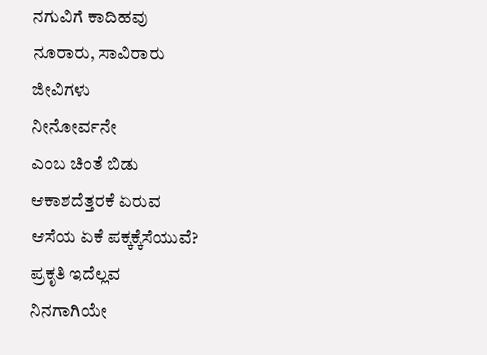ನಗುವಿಗೆ ಕಾದಿಹವು
ನೂರಾರು, ಸಾವಿರಾರು
ಜೀವಿಗಳು
ನೀನೋರ್ವನೇ
ಎಂಬ ಚಿಂತೆ ಬಿಡು
ಆಕಾಶದೆತ್ತರಕೆ ಏರುವ
ಆಸೆಯ ಏಕೆ ಪಕ್ಕಕ್ಕೆಸೆಯುವೆ?
ಪ್ರಕೃತಿ ಇದೆಲ್ಲವ
ನಿನಗಾಗಿಯೇ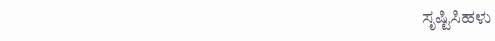ಸೃಷ್ಟಿಸಿಹಳು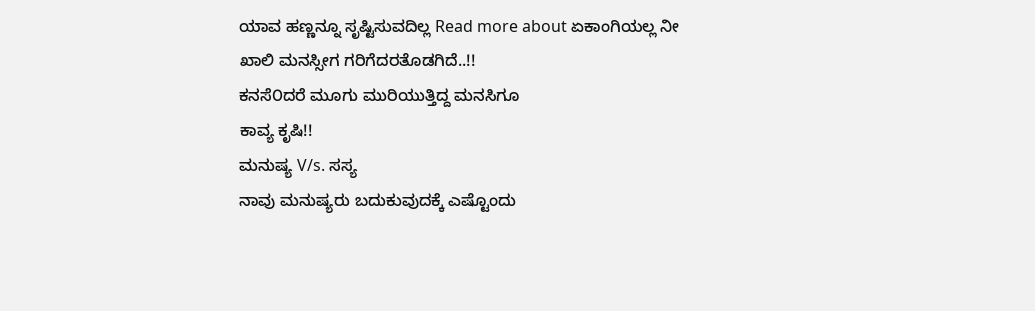ಯಾವ ಹಣ್ಣನ್ನೂ ಸೃಷ್ಟಿಸುವದಿಲ್ಲ Read more about ಏಕಾಂಗಿಯಲ್ಲ ನೀ
ಖಾಲಿ ಮನಸ್ಸೀಗ ಗರಿಗೆದರತೊಡಗಿದೆ..!!
ಕನಸೆ೦ದರೆ ಮೂಗು ಮುರಿಯುತ್ತಿದ್ದ ಮನಸಿಗೂ
ಕಾವ್ಯ ಕೃಷಿ!!
ಮನುಷ್ಯ V/s. ಸಸ್ಯ
ನಾವು ಮನುಷ್ಯರು ಬದುಕುವುದಕ್ಕೆ ಎಷ್ಟೊಂದು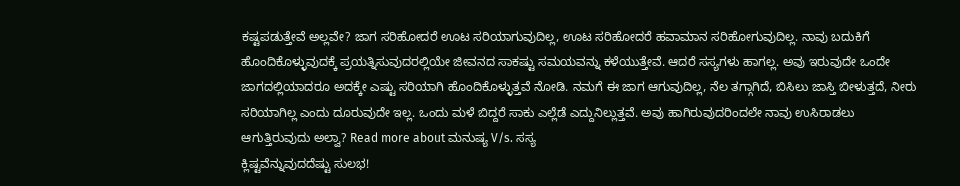ಕಷ್ಟಪಡುತ್ತೇವೆ ಅಲ್ಲವೇ? ಜಾಗ ಸರಿಹೋದರೆ ಊಟ ಸರಿಯಾಗುವುದಿಲ್ಲ, ಊಟ ಸರಿಹೋದರೆ ಹವಾಮಾನ ಸರಿಹೋಗುವುದಿಲ್ಲ. ನಾವು ಬದುಕಿಗೆ ಹೊಂದಿಕೊಳ್ಳುವುದಕ್ಕೆ ಪ್ರಯತ್ನಿಸುವುದರಲ್ಲಿಯೇ ಜೀವನದ ಸಾಕಷ್ಟು ಸಮಯವನ್ನು ಕಳೆಯುತ್ತೇವೆ. ಆದರೆ ಸಸ್ಯಗಳು ಹಾಗಲ್ಲ. ಅವು ಇರುವುದೇ ಒಂದೇ ಜಾಗದಲ್ಲಿಯಾದರೂ ಅದಕ್ಕೇ ಎಷ್ಟು ಸರಿಯಾಗಿ ಹೊಂದಿಕೊಳ್ಳುತ್ತವೆ ನೋಡಿ. ನಮಗೆ ಈ ಜಾಗ ಆಗುವುದಿಲ್ಲ, ನೆಲ ತಗ್ಗಾಗಿದೆ, ಬಿಸಿಲು ಜಾಸ್ತಿ ಬೀಳುತ್ತದೆ, ನೀರು ಸರಿಯಾಗಿಲ್ಲ ಎಂದು ದೂರುವುದೇ ಇಲ್ಲ. ಒಂದು ಮಳೆ ಬಿದ್ದರೆ ಸಾಕು ಎಲ್ಲೆಡೆ ಎದ್ದುನಿಲ್ಲುತ್ತವೆ. ಅವು ಹಾಗಿರುವುದರಿಂದಲೇ ನಾವು ಉಸಿರಾಡಲು ಆಗುತ್ತಿರುವುದು ಅಲ್ವಾ? Read more about ಮನುಷ್ಯ V/s. ಸಸ್ಯ
ಕ್ಲಿಷ್ಟವೆನ್ನುವುದದೆಷ್ಟು ಸುಲಭ!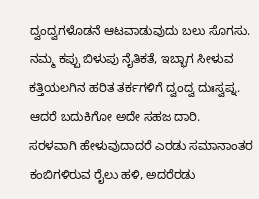ದ್ವಂದ್ವಗಳೊಡನೆ ಆಟವಾಡುವುದು ಬಲು ಸೊಗಸು. ನಮ್ಮ ಕಪ್ಪು ಬಿಳುಪು ನೈತಿಕತೆ, ಇಬ್ಭಾಗ ಸೀಳುವ ಕತ್ತಿಯಲಗಿನ ಹರಿತ ತರ್ಕಗಳಿಗೆ ದ್ವಂದ್ವ ದುಃಸ್ವಪ್ನ. ಆದರೆ ಬದುಕಿಗೋ ಅದೇ ಸಹಜ ದಾರಿ.
ಸರಳವಾಗಿ ಹೇಳುವುದಾದರೆ ಎರಡು ಸಮಾನಾಂತರ ಕಂಬಿಗಳಿರುವ ರೈಲು ಹಳಿ, ಅದರೆರಡು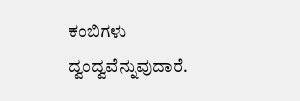ಕಂಬಿಗಳು ದ್ವಂದ್ವವೆನ್ನುವುದಾರೆ.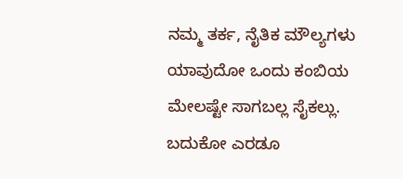ನಮ್ಮ ತರ್ಕ, ನೈತಿಕ ಮೌಲ್ಯಗಳು ಯಾವುದೋ ಒಂದು ಕಂಬಿಯ ಮೇಲಷ್ಟೇ ಸಾಗಬಲ್ಲ ಸೈಕಲ್ಲು. ಬದುಕೋ ಎರಡೂ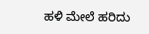ಹಳಿ ಮೇಲೆ ಹರಿದು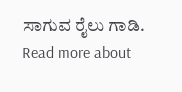ಸಾಗುವ ರೈಲು ಗಾಡಿ. Read more about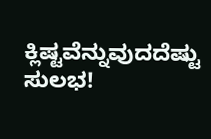ಕ್ಲಿಷ್ಟವೆನ್ನುವುದದೆಷ್ಟು ಸುಲಭ!